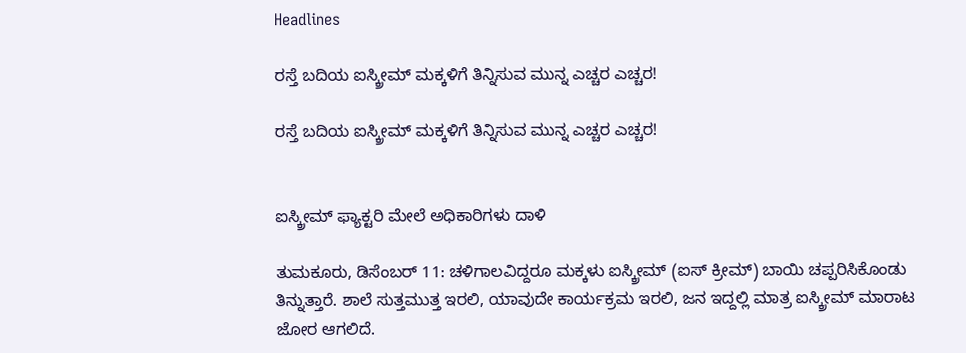Headlines

ರಸ್ತೆ ಬದಿಯ ಐಸ್ಕ್ರೀಮ್ ಮಕ್ಕಳಿಗೆ ತಿನ್ನಿಸುವ ಮುನ್ನ ಎಚ್ಚರ ಎಚ್ಚರ!

ರಸ್ತೆ ಬದಿಯ ಐಸ್ಕ್ರೀಮ್ ಮಕ್ಕಳಿಗೆ ತಿನ್ನಿಸುವ ಮುನ್ನ ಎಚ್ಚರ ಎಚ್ಚರ!


ಐಸ್ಕ್ರೀಮ್ ಫ್ಯಾಕ್ಟರಿ ಮೇಲೆ ಅಧಿಕಾರಿಗಳು ದಾಳಿ

ತುಮಕೂರು, ಡಿಸೆಂಬರ್ 11: ಚಳಿಗಾಲವಿದ್ದರೂ ಮಕ್ಕಳು ಐಸ್ಕ್ರೀಮ್ (ಐಸ್ ಕ್ರೀಮ್) ಬಾಯಿ ಚಪ್ಪರಿಸಿಕೊಂಡು ತಿನ್ನುತ್ತಾರೆ. ಶಾಲೆ ಸುತ್ತಮುತ್ತ ಇರಲಿ, ಯಾವುದೇ ಕಾರ್ಯಕ್ರಮ ಇರಲಿ, ಜನ ಇದ್ದಲ್ಲಿ ಮಾತ್ರ ಐಸ್ಕ್ರೀಮ್ ಮಾರಾಟ ಜೋರ ಆಗಲಿದೆ.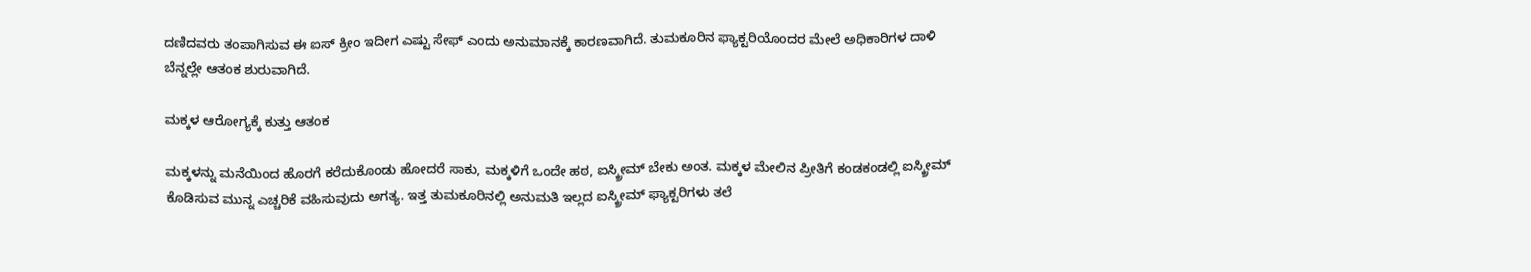ದಣಿದವರು ತಂಪಾಗಿಸುವ ಈ ಐಸ್ ಕ್ರೀಂ ಇದೀಗ ಎಷ್ಟು ಸೇಫ್ ಎಂದು ಅನುಮಾನಕ್ಕೆ ಕಾರಣವಾಗಿದೆ. ತುಮಕೂರಿನ ಫ್ಯಾಕ್ಟರಿಯೊಂದರ ಮೇಲೆ ಅಧಿಕಾರಿಗಳ ದಾಳಿ ಬೆನ್ನಲ್ಲೇ ಆತಂಕ ಶುರುವಾಗಿದೆ.

ಮಕ್ಕಳ ಆರೋಗ್ಯಕ್ಕೆ ಕುತ್ತು ಆತಂಕ

ಮಕ್ಕಳನ್ನು ಮನೆಯಿಂದ ಹೊರಗೆ ಕರೆದುಕೊಂಡು ಹೋದರೆ ಸಾಕು, ಮಕ್ಕಳಿಗೆ ಒಂದೇ ಹಠ, ಐಸ್ಕ್ರೀಮ್ ಬೇಕು ಅಂತ. ಮಕ್ಕಳ ಮೇಲಿನ ಪ್ರೀತಿಗೆ ಕಂಡಕಂಡಲ್ಲಿ ಐಸ್ಕ್ರೀಮ್ ಕೊಡಿಸುವ ಮುನ್ನ ಎಚ್ಚರಿಕೆ ವಹಿಸುವುದು ಅಗತ್ಯ. ಇತ್ತ ತುಮಕೂರಿನಲ್ಲಿ ಅನುಮತಿ ಇಲ್ಲದ ಐಸ್ಕ್ರೀಮ್ ಫ್ಯಾಕ್ಟರಿಗಳು ತಲೆ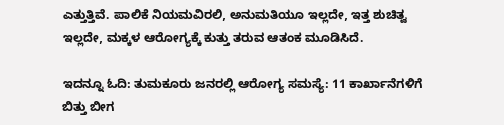ಎತ್ತುತ್ತಿವೆ. ಪಾಲಿಕೆ ನಿಯಮವಿರಲಿ, ಅನುಮತಿಯೂ ಇಲ್ಲದೇ, ಇತ್ತ ಶುಚಿತ್ವ ಇಲ್ಲದೇ, ಮಕ್ಕಳ ಆರೋಗ್ಯಕ್ಕೆ ಕುತ್ತು ತರುವ ಆತಂಕ ಮೂಡಿಸಿದೆ.

ಇದನ್ನೂ ಓದಿ: ತುಮಕೂರು ಜನರಲ್ಲಿ ಆರೋಗ್ಯ ಸಮಸ್ಯೆ: 11 ಕಾರ್ಖಾನೆಗಳಿಗೆ ಬಿತ್ತು ಬೀಗ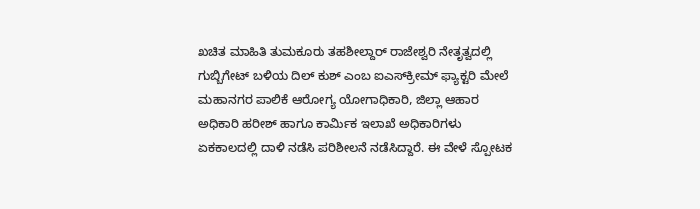ಖಚಿತ ಮಾಹಿತಿ ತುಮಕೂರು ತಹಶೀಲ್ದಾರ್ ರಾಜೇಶ್ವರಿ ನೇತೃತ್ವದಲ್ಲಿ ಗುಬ್ಬಿಗೇಟ್ ಬಳಿಯ ದಿಲ್ ಕುಶ್ ಎಂಬ ಐಎಸ್‌ಕ್ರೀಮ್ ಫ್ಯಾಕ್ಟರಿ ಮೇಲೆ ಮಹಾನಗರ ಪಾಲಿಕೆ ಆರೋಗ್ಯ ಯೋಗಾಧಿಕಾರಿ, ಜಿಲ್ಲಾ ಆಹಾರ ಅಧಿಕಾರಿ ಹರೀಶ್ ಹಾಗೂ ಕಾರ್ಮಿಕ ಇಲಾಖೆ ಅಧಿಕಾರಿಗಳು ಏಕಕಾಲದಲ್ಲಿ ದಾಳಿ ನಡೆಸಿ ಪರಿಶೀಲನೆ ನಡೆಸಿದ್ದಾರೆ. ಈ ವೇಳೆ ಸ್ಪೋಟಕ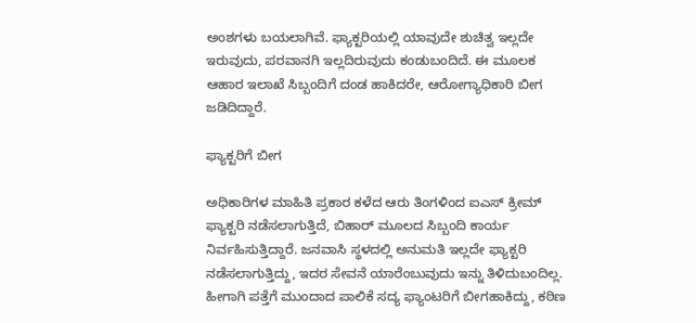ಅಂಶಗಳು ಬಯಲಾಗಿವೆ. ಫ್ಯಾಕ್ಟರಿಯಲ್ಲಿ ಯಾವುದೇ ಶುಚಿತ್ವ ಇಲ್ಲದೇ ಇರುವುದು, ಪರವಾನಗಿ ಇಲ್ಲದಿರುವುದು ಕಂಡುಬಂದಿದೆ. ಈ ಮೂಲಕ ಆಹಾರ ಇಲಾಖೆ ಸಿಬ್ಬಂದಿಗೆ ದಂಡ ಹಾಕಿದರೇ, ಆರೋಗ್ಯಾಧಿಕಾರಿ ಬೀಗ ಜಡಿದಿದ್ದಾರೆ.

ಫ್ಯಾಕ್ಟರಿಗೆ ಬೀಗ

ಅಧಿಕಾರಿಗಳ ಮಾಹಿತಿ ಪ್ರಕಾರ ಕಳೆದ ಆರು ತಿಂಗಳಿಂದ ಐಎಸ್ ಕ್ರೀಮ್ ಫ್ಯಾಕ್ಟರಿ ನಡೆಸಲಾಗುತ್ತಿದೆ, ಬಿಹಾರ್ ಮೂಲದ ಸಿಬ್ಬಂದಿ ಕಾರ್ಯ ನಿರ್ವಹಿಸುತ್ತಿದ್ದಾರೆ. ಜನವಾಸಿ ಸ್ಥಳದಲ್ಲಿ ಅನುಮತಿ ಇಲ್ಲದೇ ಫ್ಯಾಕ್ಟರಿ ನಡೆಸಲಾಗುತ್ತಿದ್ದು, ಇದರ ಸೇವನೆ ಯಾರೆಂಬುವುದು ಇನ್ನು ತಿಳಿದುಬಂದಿಲ್ಲ. ಹೀಗಾಗಿ ಪತ್ತೆಗೆ ಮುಂದಾದ ಪಾಲಿಕೆ ಸದ್ಯ ಫ್ಯಾಂಟರಿಗೆ ಬೀಗಹಾಕಿದ್ದು, ಕಠಿಣ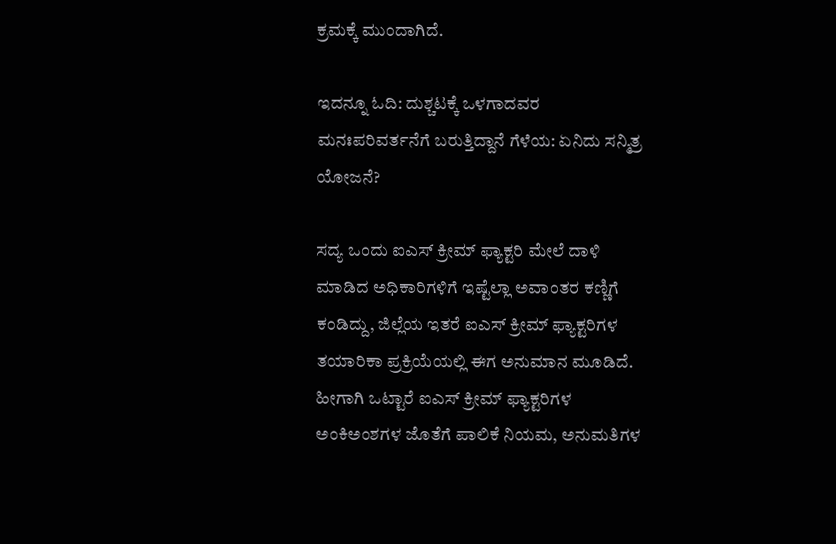ಕ್ರಮಕ್ಕೆ ಮುಂದಾಗಿದೆ.

ಇದನ್ನೂ ಓದಿ: ದುಶ್ಚಟಕ್ಕೆ ಒಳಗಾದವರ ಮನಃಪರಿವರ್ತನೆಗೆ ಬರುತ್ತಿದ್ದಾನೆ ಗೆಳೆಯ: ಏನಿದು ಸನ್ಮಿತ್ರ ಯೋಜನೆ?

ಸದ್ಯ ಒಂದು ಐಎಸ್ ಕ್ರೀಮ್ ಫ್ಯಾಕ್ಟರಿ ಮೇಲೆ ದಾಳಿ ಮಾಡಿದ ಅಧಿಕಾರಿಗಳಿಗೆ ಇಷ್ಟೆಲ್ಲಾ ಅವಾಂತರ ಕಣ್ಣಿಗೆ ಕಂಡಿದ್ದು, ಜಿಲ್ಲೆಯ ಇತರೆ ಐಎಸ್ ಕ್ರೀಮ್ ಫ್ಯಾಕ್ಟರಿಗಳ ತಯಾರಿಕಾ ಪ್ರಕ್ರಿಯೆಯಲ್ಲಿ ಈಗ ಅನುಮಾನ ಮೂಡಿದೆ. ಹೀಗಾಗಿ ಒಟ್ಟಾರೆ ಐಎಸ್ ಕ್ರೀಮ್ ಫ್ಯಾಕ್ಟರಿಗಳ ಅಂಕಿಅಂಶಗಳ ಜೊತೆಗೆ ಪಾಲಿಕೆ ನಿಯಮ, ಅನುಮತಿಗಳ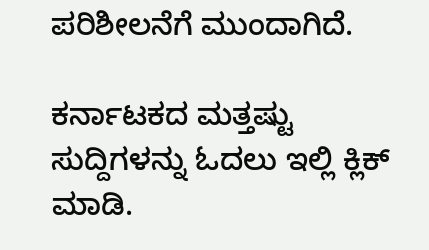ಪರಿಶೀಲನೆಗೆ ಮುಂದಾಗಿದೆ.

ಕರ್ನಾಟಕದ ಮತ್ತಷ್ಟು ಸುದ್ದಿಗಳನ್ನು ಓದಲು ಇಲ್ಲಿ ಕ್ಲಿಕ್ ಮಾಡಿ.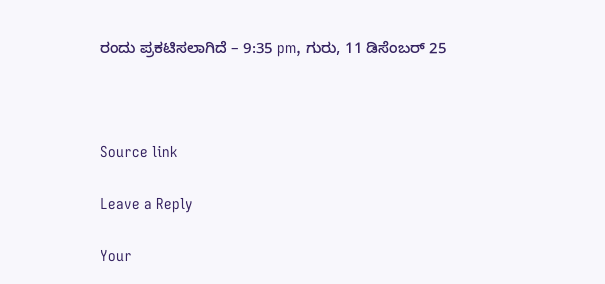ರಂದು ಪ್ರಕಟಿಸಲಾಗಿದೆ – 9:35 pm, ಗುರು, 11 ಡಿಸೆಂಬರ್ 25



Source link

Leave a Reply

Your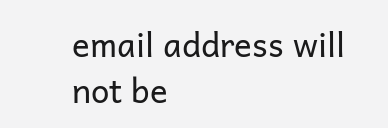email address will not be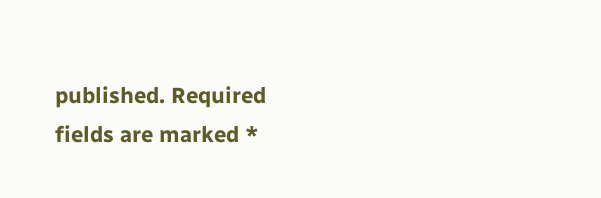published. Required fields are marked *